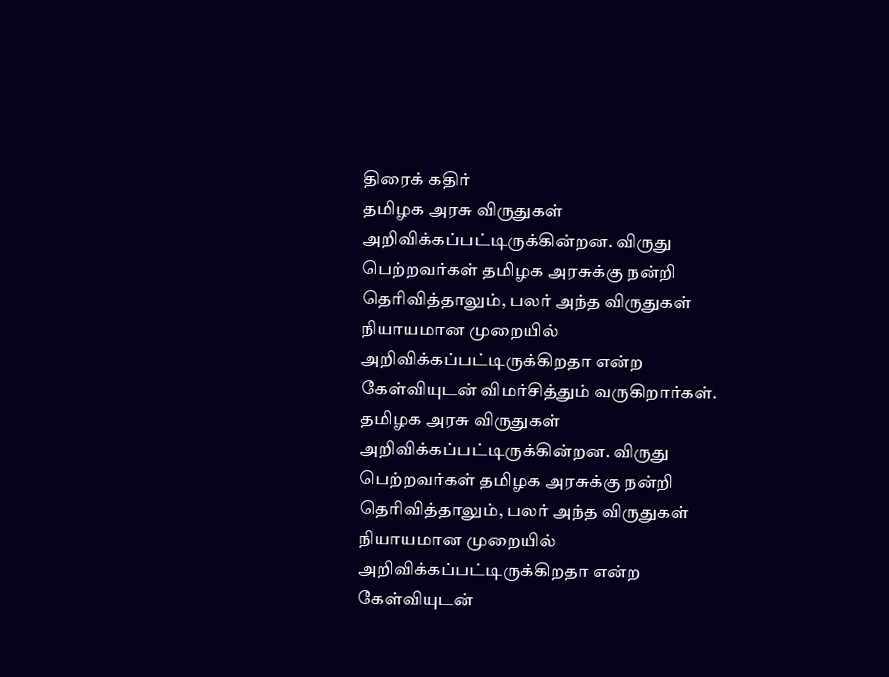திரைக் கதிர்
தமிழக அரசு விருதுகள் அறிவிக்கப்பட்டிருக்கின்றன. விருது பெற்றவர்கள் தமிழக அரசுக்கு நன்றி தெரிவித்தாலும், பலர் அந்த விருதுகள் நியாயமான முறையில் அறிவிக்கப்பட்டிருக்கிறதா என்ற கேள்வியுடன் விமர்சித்தும் வருகிறார்கள்.
தமிழக அரசு விருதுகள் அறிவிக்கப்பட்டிருக்கின்றன. விருது பெற்றவர்கள் தமிழக அரசுக்கு நன்றி தெரிவித்தாலும், பலர் அந்த விருதுகள் நியாயமான முறையில் அறிவிக்கப்பட்டிருக்கிறதா என்ற கேள்வியுடன்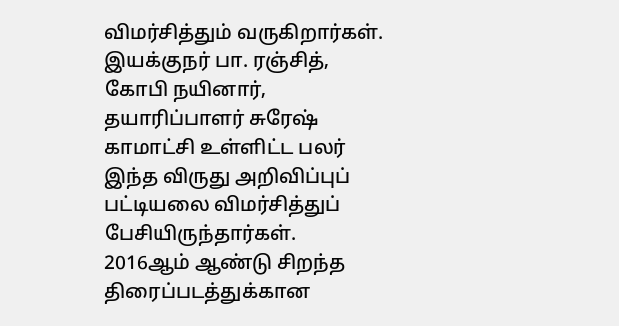விமர்சித்தும் வருகிறார்கள். இயக்குநர் பா. ரஞ்சித், கோபி நயினார், தயாரிப்பாளர் சுரேஷ் காமாட்சி உள்ளிட்ட பலர் இந்த விருது அறிவிப்புப் பட்டியலை விமர்சித்துப் பேசியிருந்தார்கள்.
2016ஆம் ஆண்டு சிறந்த திரைப்படத்துக்கான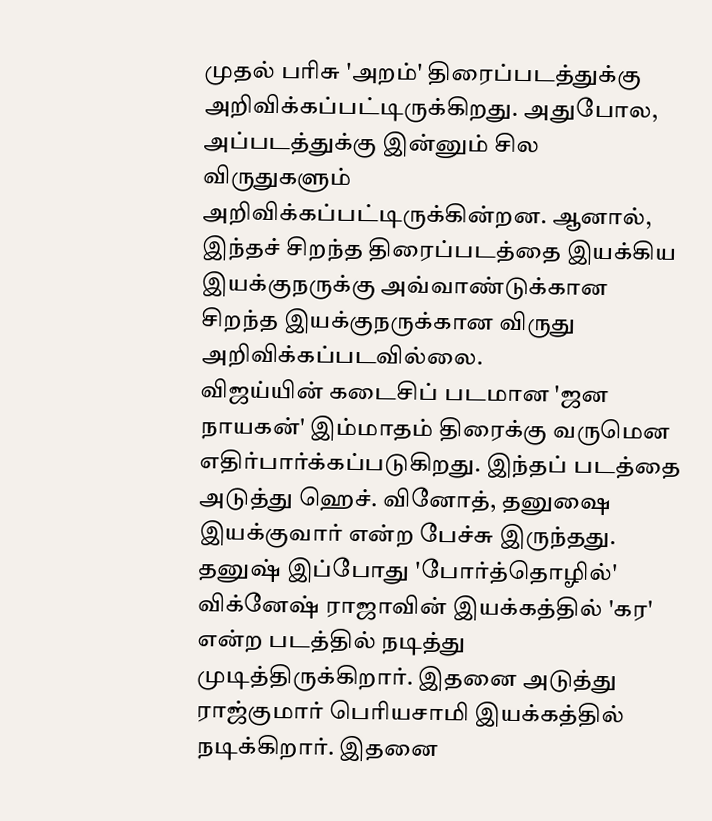முதல் பரிசு 'அறம்' திரைப்படத்துக்கு அறிவிக்கப்பட்டிருக்கிறது. அதுபோல, அப்படத்துக்கு இன்னும் சில விருதுகளும் அறிவிக்கப்பட்டிருக்கின்றன. ஆனால், இந்தச் சிறந்த திரைப்படத்தை இயக்கிய இயக்குநருக்கு அவ்வாண்டுக்கான சிறந்த இயக்குநருக்கான விருது அறிவிக்கப்படவில்லை.
விஜய்யின் கடைசிப் படமான 'ஜன நாயகன்' இம்மாதம் திரைக்கு வருமென எதிர்பார்க்கப்படுகிறது. இந்தப் படத்தை அடுத்து ஹெச். வினோத், தனுஷை இயக்குவார் என்ற பேச்சு இருந்தது. தனுஷ் இப்போது 'போர்த்தொழில்' விக்னேஷ் ராஜாவின் இயக்கத்தில் 'கர' என்ற படத்தில் நடித்து முடித்திருக்கிறார். இதனை அடுத்து ராஜ்குமார் பெரியசாமி இயக்கத்தில் நடிக்கிறார். இதனை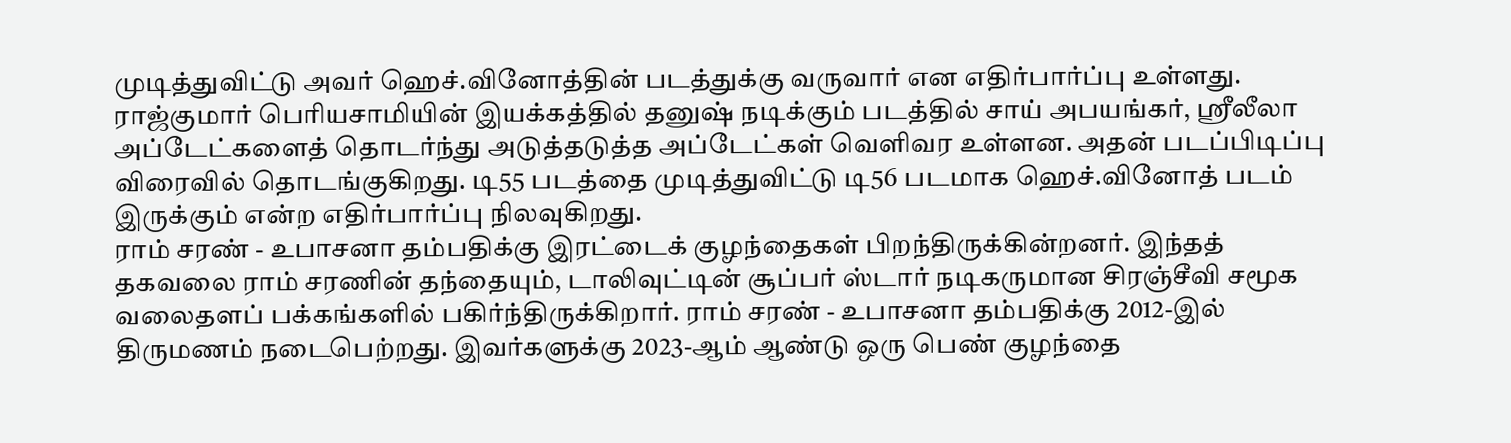முடித்துவிட்டு அவர் ஹெச்.வினோத்தின் படத்துக்கு வருவார் என எதிர்பார்ப்பு உள்ளது.
ராஜ்குமார் பெரியசாமியின் இயக்கத்தில் தனுஷ் நடிக்கும் படத்தில் சாய் அபயங்கர், ஸ்ரீலீலா அப்டேட்களைத் தொடர்ந்து அடுத்தடுத்த அப்டேட்கள் வெளிவர உள்ளன. அதன் படப்பிடிப்பு விரைவில் தொடங்குகிறது. டி55 படத்தை முடித்துவிட்டு டி56 படமாக ஹெச்.வினோத் படம் இருக்கும் என்ற எதிர்பார்ப்பு நிலவுகிறது.
ராம் சரண் - உபாசனா தம்பதிக்கு இரட்டைக் குழந்தைகள் பிறந்திருக்கின்றனர். இந்தத் தகவலை ராம் சரணின் தந்தையும், டாலிவுட்டின் சூப்பர் ஸ்டார் நடிகருமான சிரஞ்சீவி சமூக வலைதளப் பக்கங்களில் பகிர்ந்திருக்கிறார். ராம் சரண் - உபாசனா தம்பதிக்கு 2012-இல் திருமணம் நடைபெற்றது. இவர்களுக்கு 2023-ஆம் ஆண்டு ஒரு பெண் குழந்தை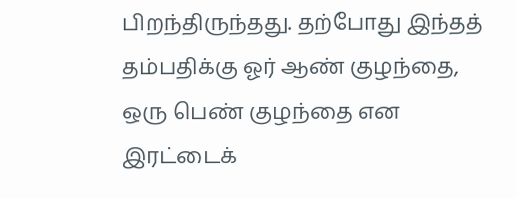பிறந்திருந்தது. தற்போது இந்தத் தம்பதிக்கு ஓர் ஆண் குழந்தை, ஒரு பெண் குழந்தை என இரட்டைக்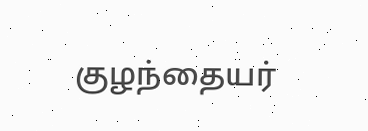குழந்தையர்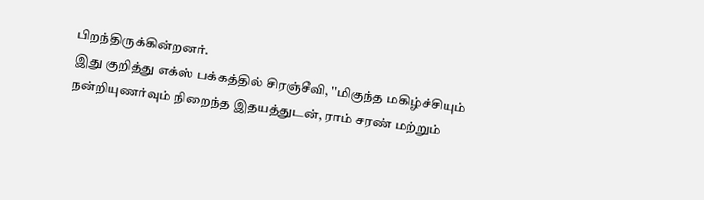பிறந்திருக்கின்றனர்.
இது குறித்து எக்ஸ் பக்கத்தில் சிரஞ்சீவி, ''மிகுந்த மகிழ்ச்சியும் நன்றியுணர்வும் நிறைந்த இதயத்துடன், ராம் சரண் மற்றும்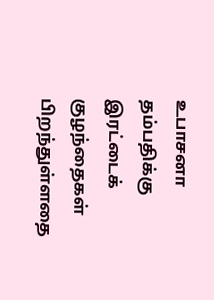உபாசனா தம்பதிக்கு இரட்டைக் குழந்தைகள் பிறந்துள்ளதை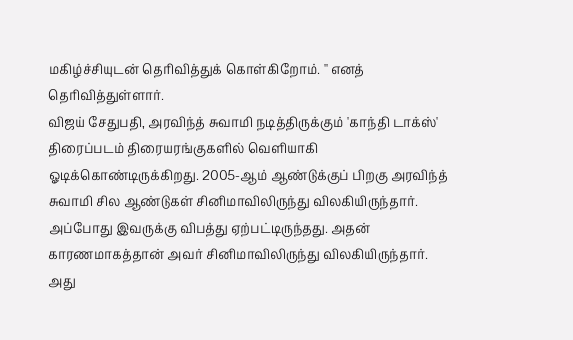மகிழ்ச்சியுடன் தெரிவித்துக் கொள்கிறோம். '' எனத் தெரிவித்துள்ளார்.
விஜய் சேதுபதி, அரவிந்த் சுவாமி நடித்திருக்கும் 'காந்தி டாக்ஸ்' திரைப்படம் திரையரங்குகளில் வெளியாகி ஓடிக்கொண்டிருக்கிறது. 2005-ஆம் ஆண்டுக்குப் பிறகு அரவிந்த் சுவாமி சில ஆண்டுகள் சினிமாவிலிருந்து விலகியிருந்தார். அப்போது இவருக்கு விபத்து ஏற்பட்டிருந்தது. அதன் காரணமாகத்தான் அவர் சினிமாவிலிருந்து விலகியிருந்தார். அது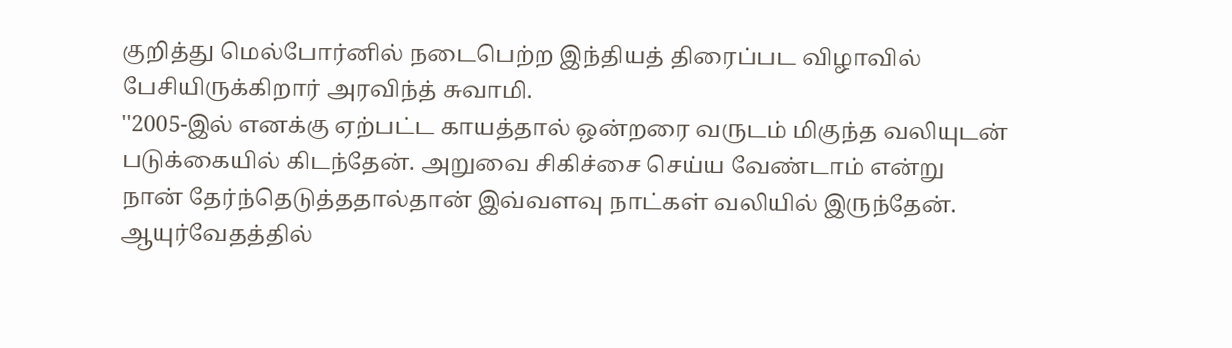குறித்து மெல்போர்னில் நடைபெற்ற இந்தியத் திரைப்பட விழாவில் பேசியிருக்கிறார் அரவிந்த் சுவாமி.
''2005-இல் எனக்கு ஏற்பட்ட காயத்தால் ஒன்றரை வருடம் மிகுந்த வலியுடன் படுக்கையில் கிடந்தேன். அறுவை சிகிச்சை செய்ய வேண்டாம் என்று நான் தேர்ந்தெடுத்ததால்தான் இவ்வளவு நாட்கள் வலியில் இருந்தேன். ஆயுர்வேதத்தில்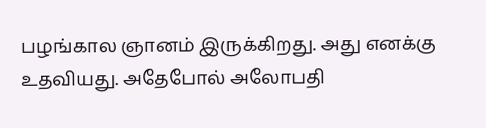பழங்கால ஞானம் இருக்கிறது. அது எனக்கு உதவியது. அதேபோல் அலோபதி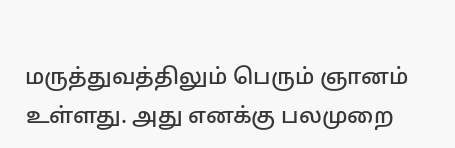மருத்துவத்திலும் பெரும் ஞானம் உள்ளது. அது எனக்கு பலமுறை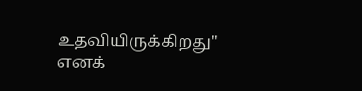உதவியிருக்கிறது'' எனக்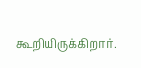கூறியிருக்கிறார்.